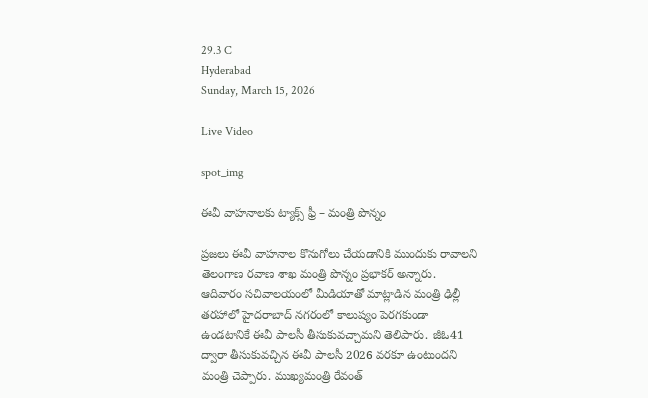29.3 C
Hyderabad
Sunday, March 15, 2026

Live Video

spot_img

ఈవీ వాహనాలకు ట్యాక్స్ ఫ్రీ – మంత్రి పొన్నం

ప్రజలు ఈవీ వాహనాల కొనుగోలు చేయడానికి ముందుకు రావాలని తెలంగాణ రవాణ శాఖ మంత్రి పొన్నం ప్రభాకర్ అన్నారు. ఆదివారం సచివాలయంలో మీడియాతో మాట్లాడిన మంత్రి ఢిల్లీ తరహాలో హైదరాబాద్ నగరంలో కాలుష్యం పెరగకుండా ఉండటానికే ఈవీ పాలసీ తీసుకువచ్చామని తెలిపారు. జీఓ41 ద్వారా తీసుకువచ్చిన ఈవీ పాలసీ 2026 వరకూ ఉంటుందని మంత్రి చెప్పారు. ముఖ్యమంత్రి రేవంత్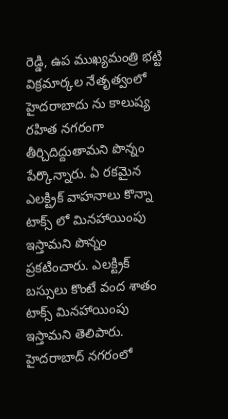రెడ్డి, ఉప ముఖ్యమంత్రి భట్టి విక్రమార్కల నేతృత్వంలో హైదరాబాదు ను కాలుష్య రహిత నగరంగా తీర్చిదిద్దుతామని పొన్నం పేర్కొన్నారు. ఏ రకమైన ఎలక్ట్రిక్ వాహనాలు కొన్నా టాక్స్ లో మినహాయింపు ఇస్తామని పొన్నం ప్రకటించారు. ఎలక్ట్రిక్ బస్సులు కొంటే వంద శాతం టాక్స్ మినహాయింపు ఇస్తామని తెలిపారు. హైదరాబాద్ నగరంలో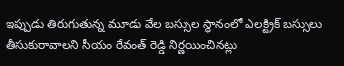ఇప్పుడు తిరుగుతున్న మూడు వేల బస్సుల స్ధానంలో ఎలక్ట్రిక్ బస్సులు తీసుకురావాలని సీయం రేవంత్ రెడ్డి నిర్ణయించినట్లు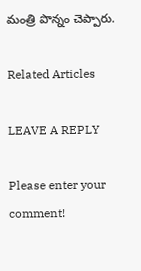మంత్రి పొన్నం చెప్పారు.

Related Articles

LEAVE A REPLY

Please enter your comment!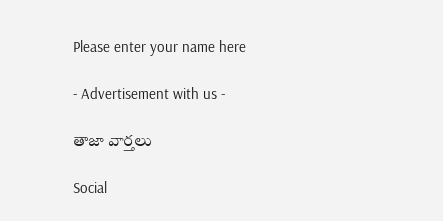Please enter your name here

- Advertisement with us -

తాజా వార్తలు

Social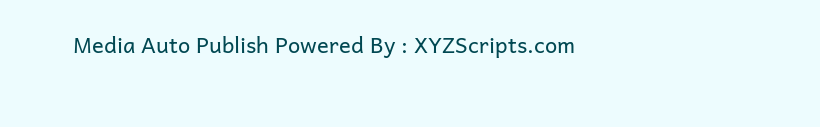Media Auto Publish Powered By : XYZScripts.com